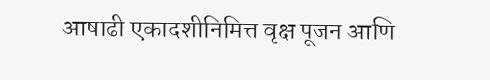आषाढी एकादशीनिमित्त वृक्ष पूजन आणि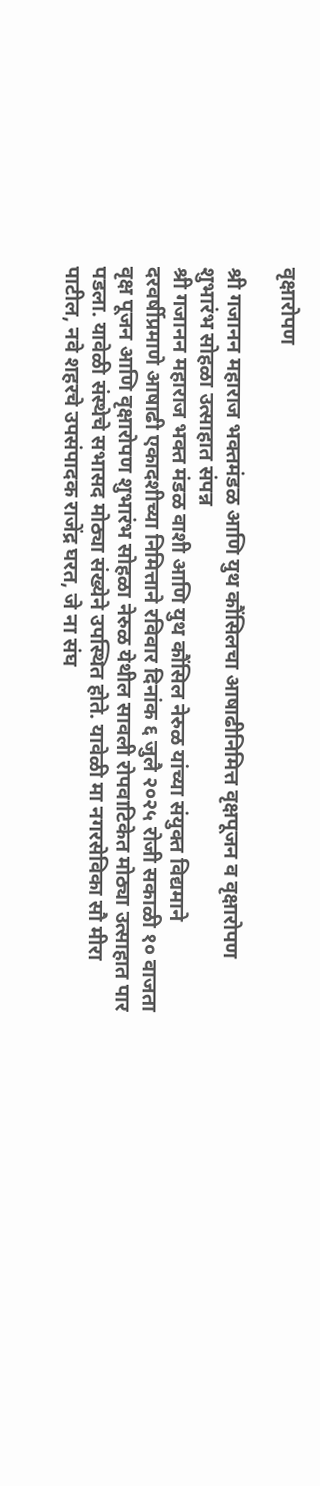वृक्षारोपण

श्री गजानन महाराज भक्तमंडळ आणि युथ कौंसिलचा आषाढीनिमित्त वृक्षपूजन व वृक्षारोपण शुभारंभ सोहळा उत्साहात संपन्न
श्री गजानन महाराज भक्त मंडळ वाशी आणि युथ कौंसिल नेरुळ यांच्या संयुक्त विद्यमाने दरवर्षीप्रमाणे आषाढी एकादशीच्या निमित्ताने रविवार दिनांक ६ जुलै २०२५ रोजी सकाळी १० वाजता वृक्ष पूजन आणि वृक्षारोपण शुभारंभ सोहळा नेरुळ येथील सावली रोपवाटिकेत मोठ्या उत्साहात पार पडला. यावेळी संस्थेचे सभासद मोठ्या संख्येने उपस्थित होते. यावेळी मा नगरसेविका सौ मीरा पाटील, नवे शहरचे उपसंपादक राजेंद्र घरत, जे ना संघ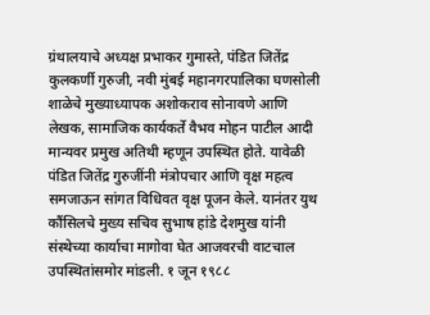ग्रंथालयाचे अध्यक्ष प्रभाकर गुमास्ते, पंडित जितेंद्र कुलकर्णी गुरुजी, नवी मुंबई महानगरपालिका घणसोली शाळेचे मुख्याध्यापक अशोकराव सोनावणे आणि लेखक, सामाजिक कार्यकर्ते वैभव मोहन पाटील आदी मान्यवर प्रमुख अतिथी म्हणून उपस्थित होते. यावेळी पंडित जितेंद्र गुरुजींनी मंत्रोपचार आणि वृक्ष महत्व समजाऊन सांगत विधिवत वृक्ष पूजन केले. यानंतर युथ कौंसिलचे मुख्य सचिव सुभाष हांडे देशमुख यांनी संस्थेच्या कार्याचा मागोवा घेत आजवरची वाटचाल उपस्थितांसमोर मांडली. १ जून १९८८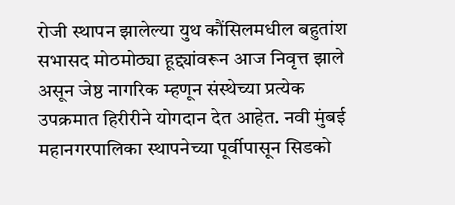रोजी स्थापन झालेल्या युथ कौंसिलमधील बहुतांश सभासद मोठमोठ्या हूद्द्यांवरून आज निवृत्त झाले असून जेष्ठ नागरिक म्हणून संस्थेच्या प्रत्येक उपक्रमात हिरीरीने योगदान देत आहेत. नवी मुंबई महानगरपालिका स्थापनेच्या पूर्वीपासून सिडको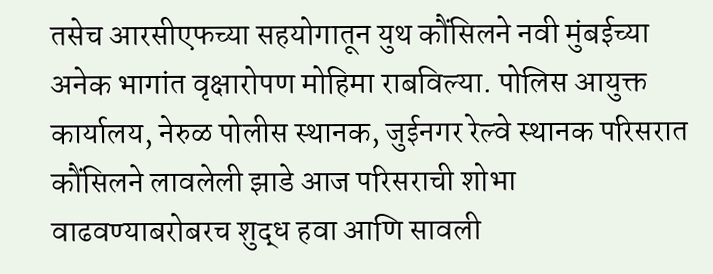तसेच आरसीएफच्या सहयोगातून युथ कौंसिलने नवी मुंबईच्या अनेक भागांत वृक्षारोपण मोहिमा राबविल्या. पोलिस आयुक्त कार्यालय, नेरुळ पोलीस स्थानक, जुईनगर रेल्वे स्थानक परिसरात कौंसिलने लावलेली झाडे आज परिसराची शोभा वाढवण्याबरोबरच शुद्ध हवा आणि सावली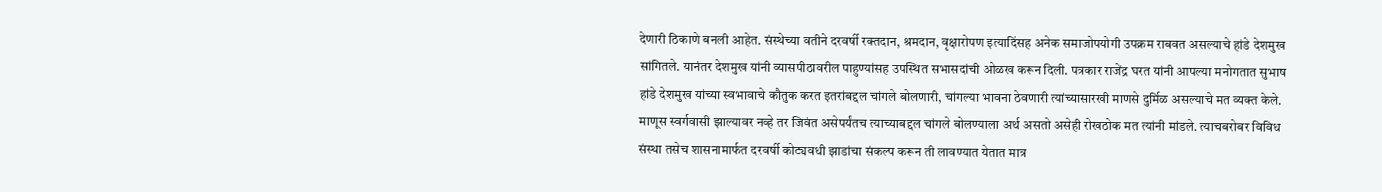देणारी ठिकाणे बनली आहेत. संस्थेच्या वतीने दरवर्षी रक्तदान, श्रमदान, वृक्षारोपण इत्यादिंसह अनेक समाजोपयोगी उपक्रम राबवत असल्याचे हांडे देशमुख सांगितले. यानंतर देशमुख यांनी व्यासपीठावरील पाहुण्यांसह उपस्थित सभासदांची ओळख करून दिली. पत्रकार राजेंद्र घरत यांनी आपल्या मनोगतात सुभाष हांडे देशमुख यांच्या स्वभावाचे कौतुक करत इतरांबद्दल चांगले बोलणारी, चांगल्या भावना ठेवणारी त्यांच्यासारखी माणसे दुर्मिळ असल्याचे मत व्यक्त केले. माणूस स्वर्गवासी झाल्यावर नव्हे तर जिवंत असेपर्यंतच त्याच्याबद्दल चांगले बोलण्याला अर्थ असतो असेही रोखठोक मत त्यांनी मांडले. त्याचबरोबर विविध संस्था तसेच शासनामार्फत दरवर्षी कोट्यवधी झाडांचा संकल्प करून ती लावण्यात येतात मात्र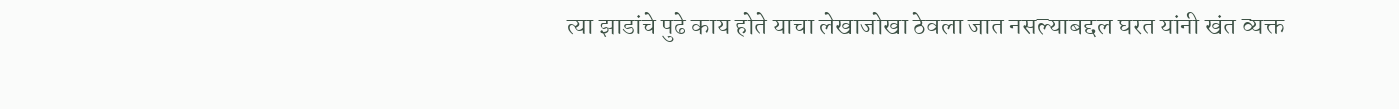त्या झाडांचे पुढे काय होते याचा लेखाजोखा ठेवला जात नसल्याबद्दल घरत यांनी खंत व्यक्त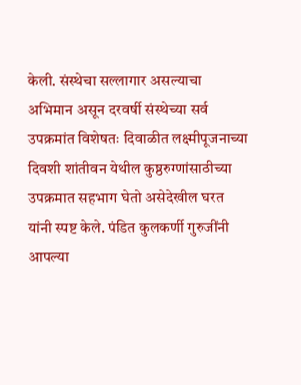केली. संस्थेचा सल्लागार असल्याचा अभिमान असून दरवर्षी संस्थेच्या सर्व उपक्रमांत विशेषतः दिवाळीत लक्ष्मीपूजनाच्या दिवशी शांतीवन येथील कुष्ठरुग्णांसाठीच्या उपक्रमात सहभाग घेतो असेदेखील घरत यांनी स्पष्ट केले. पंडित कुलकर्णी गुरुजींनी आपल्या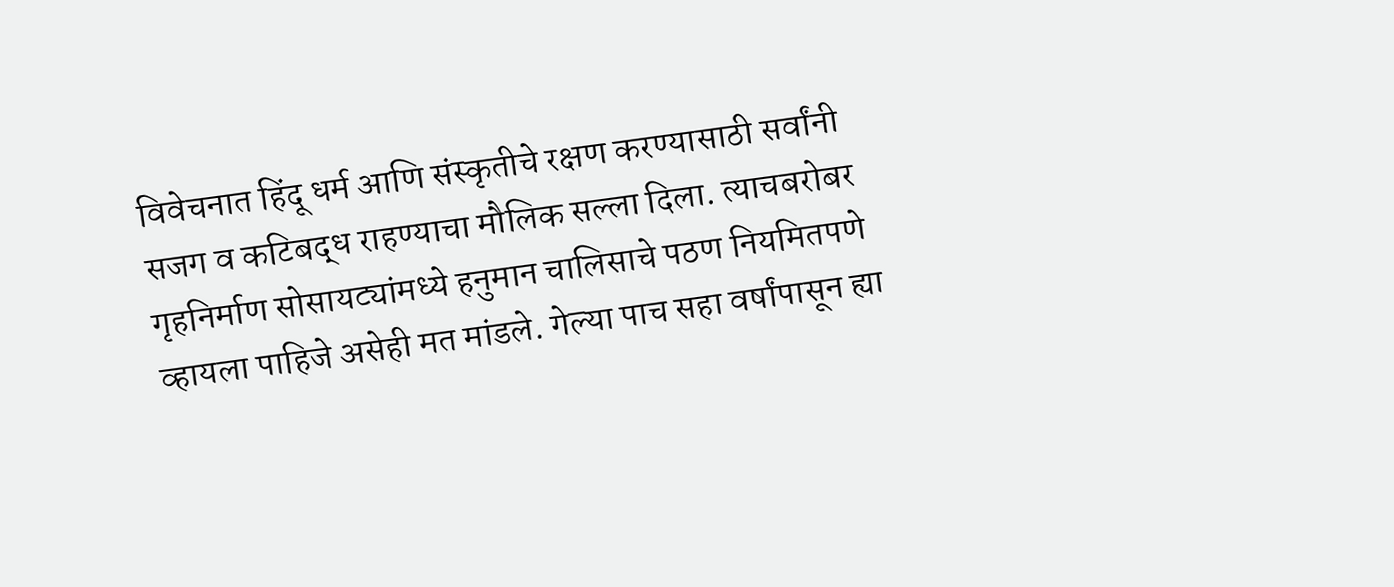विवेचनात हिंदू धर्म आणि संस्कृतीचे रक्षण करण्यासाठी सर्वांनी सजग व कटिबद्ध राहण्याचा मौलिक सल्ला दिला. त्याचबरोबर गृहनिर्माण सोसायट्यांमध्ये हनुमान चालिसाचे पठण नियमितपणे व्हायला पाहिजे असेही मत मांडले. गेल्या पाच सहा वर्षांपासून ह्या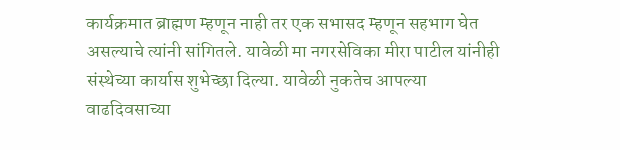कार्यक्रमात ब्राह्मण म्हणून नाही तर एक सभासद म्हणून सहभाग घेत असल्याचे त्यांनी सांगितले. यावेळी मा नगरसेविका मीरा पाटील यांनीही संस्थेच्या कार्यास शुभेच्छा दिल्या. यावेळी नुकतेच आपल्या वाढदिवसाच्या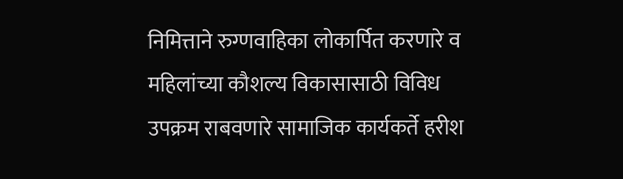निमित्ताने रुग्णवाहिका लोकार्पित करणारे व महिलांच्या कौशल्य विकासासाठी विविध उपक्रम राबवणारे सामाजिक कार्यकर्ते हरीश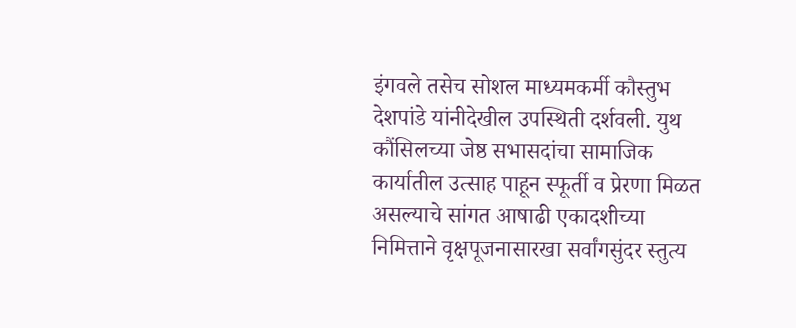इंगवले तसेच सोशल माध्यमकर्मी कौस्तुभ देशपांडे यांनीदेखील उपस्थिती दर्शवली. युथ कौंसिलच्या जेष्ठ सभासदांचा सामाजिक कार्यातील उत्साह पाहून स्फूर्ती व प्रेरणा मिळत असल्याचे सांगत आषाढी एकादशीच्या निमित्ताने वृक्षपूजनासारखा सर्वांगसुंदर स्तुत्य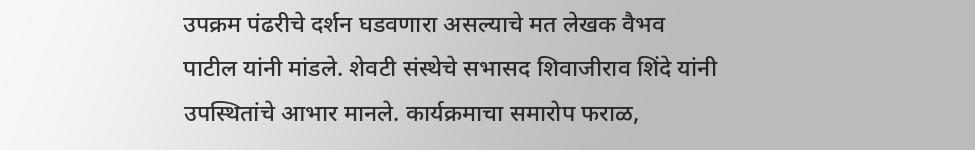उपक्रम पंढरीचे दर्शन घडवणारा असल्याचे मत लेखक वैभव पाटील यांनी मांडले. शेवटी संस्थेचे सभासद शिवाजीराव शिंदे यांनी उपस्थितांचे आभार मानले. कार्यक्रमाचा समारोप फराळ,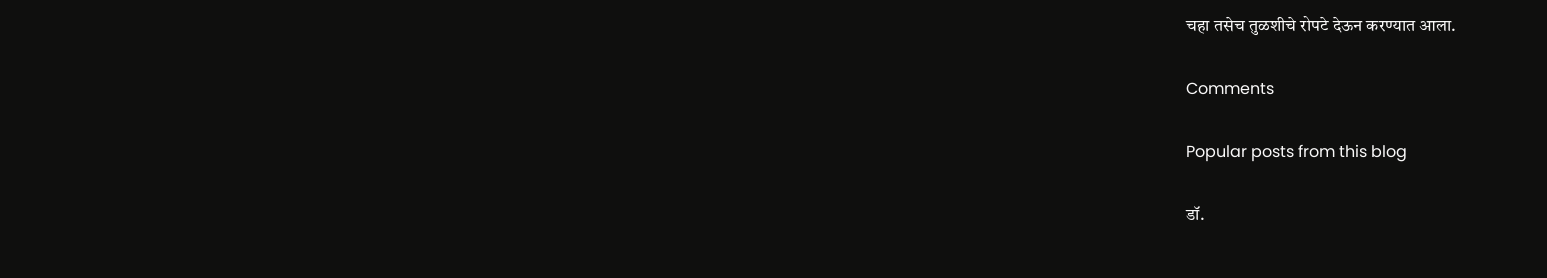चहा तसेच तुळशीचे रोपटे देऊन करण्यात आला.

Comments

Popular posts from this blog

डॉ.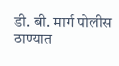डी. बी. मार्ग पोलीस ठाण्यात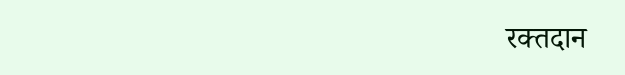रक्तदान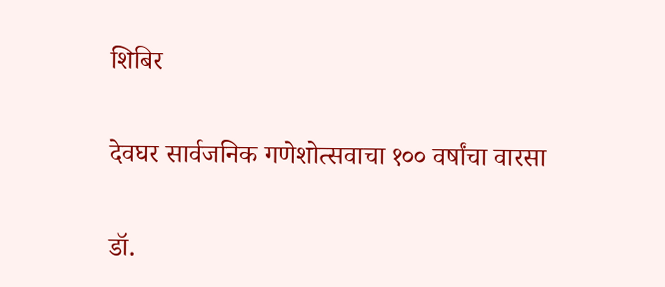शिबिर

देवघर सार्वजनिक गणेशोत्सवाचा १०० वर्षांचा वारसा

डॉ.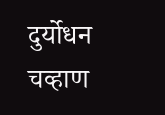दुर्योधन चव्हाण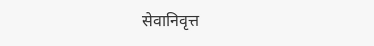सेवानिवृत्त